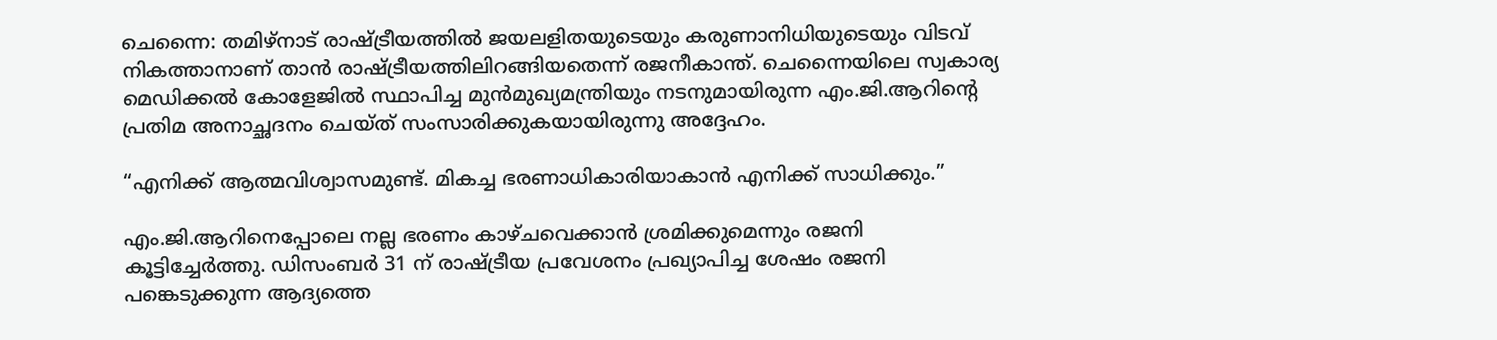ചെന്നൈ: തമിഴ്‌നാട് രാഷ്ട്രീയത്തില്‍ ജയലളിതയുടെയും കരുണാനിധിയുടെയും വിടവ് നികത്താനാണ് താന്‍ രാഷ്ട്രീയത്തിലിറങ്ങിയതെന്ന് രജനീകാന്ത്. ചെന്നൈയിലെ സ്വകാര്യ മെഡിക്കല്‍ കോളേജില്‍ സ്ഥാപിച്ച മുന്‍മുഖ്യമന്ത്രിയും നടനുമായിരുന്ന എം.ജി.ആറിന്റെ പ്രതിമ അനാച്ഛദനം ചെയ്ത് സംസാരിക്കുകയായിരുന്നു അദ്ദേഹം.

“എനിക്ക് ആത്മവിശ്വാസമുണ്ട്. മികച്ച ഭരണാധികാരിയാകാന്‍ എനിക്ക് സാധിക്കും.”

എം.ജി.ആറിനെപ്പോലെ നല്ല ഭരണം കാഴ്ചവെക്കാന്‍ ശ്രമിക്കുമെന്നും രജനി കൂട്ടിച്ചേര്‍ത്തു. ഡിസംബര്‍ 31 ന് രാഷ്ട്രീയ പ്രവേശനം പ്രഖ്യാപിച്ച ശേഷം രജനി പങ്കെടുക്കുന്ന ആദ്യത്തെ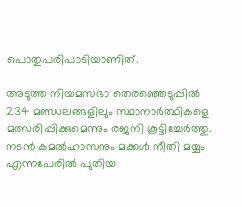പൊതുപരിപാടിയാണിത്.

അടുത്ത നിയമസഭാ തെരഞ്ഞെടുപ്പില്‍ 234 മണ്ഡലങ്ങളിലും സ്ഥാനാര്‍ത്ഥികളെ മത്സരിപ്പിക്കുമെന്നും രജനി കൂട്ടിച്ചേര്‍ത്തു. നടന്‍ കമല്‍ഹാസനും മക്കള്‍ നീതി മയ്യം എന്നപേരില്‍ പുതിയ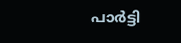പാര്‍ട്ടി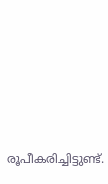രൂപീകരിച്ചിട്ടുണ്ട്.